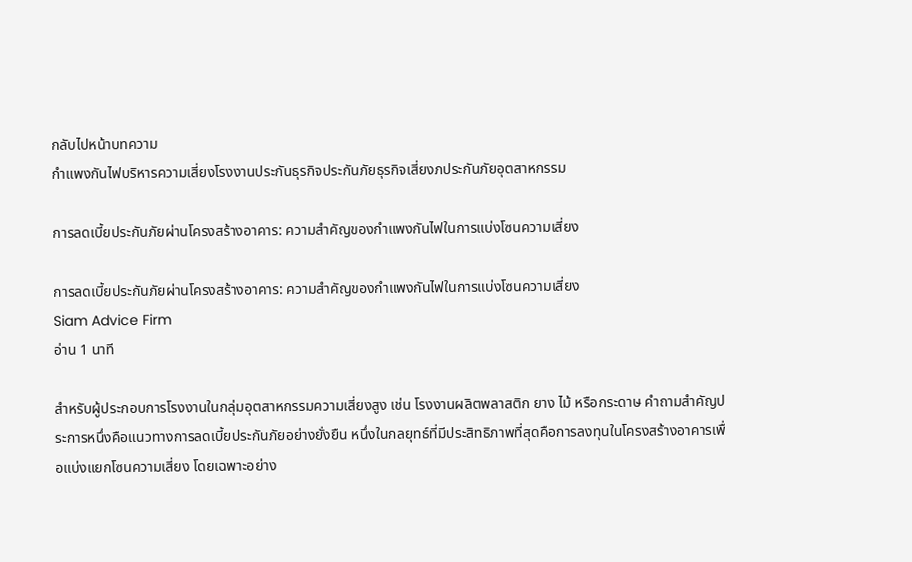กลับไปหน้าบทความ
กำแพงกันไฟบริหารความเสี่ยงโรงงานประกันธุรกิจประกันภัยธุรกิจเสี่ยงภประกันภัยอุตสาหกรรม

การลดเบี้ยประกันภัยผ่านโครงสร้างอาคาร: ความสำคัญของกำแพงกันไฟในการแบ่งโซนความเสี่ยง

การลดเบี้ยประกันภัยผ่านโครงสร้างอาคาร: ความสำคัญของกำแพงกันไฟในการแบ่งโซนความเสี่ยง
Siam Advice Firm
อ่าน 1 นาที

สำหรับผู้ประกอบการโรงงานในกลุ่มอุตสาหกรรมความเสี่ยงสูง เช่น โรงงานผลิตพลาสติก ยาง ไม้ หรือกระดาษ คำถามสำคัญประการหนึ่งคือแนวทางการลดเบี้ยประกันภัยอย่างยั่งยืน หนึ่งในกลยุทธ์ที่มีประสิทธิภาพที่สุดคือการลงทุนในโครงสร้างอาคารเพื่อแบ่งแยกโซนความเสี่ยง โดยเฉพาะอย่าง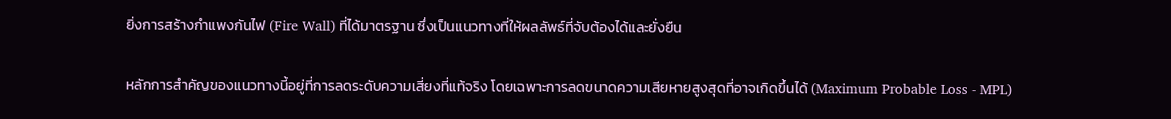ยิ่งการสร้างกำแพงกันไฟ (Fire Wall) ที่ได้มาตรฐาน ซึ่งเป็นแนวทางที่ให้ผลลัพธ์ที่จับต้องได้และยั่งยืน

หลักการสำคัญของแนวทางนี้อยู่ที่การลดระดับความเสี่ยงที่แท้จริง โดยเฉพาะการลดขนาดความเสียหายสูงสุดที่อาจเกิดขึ้นได้ (Maximum Probable Loss - MPL)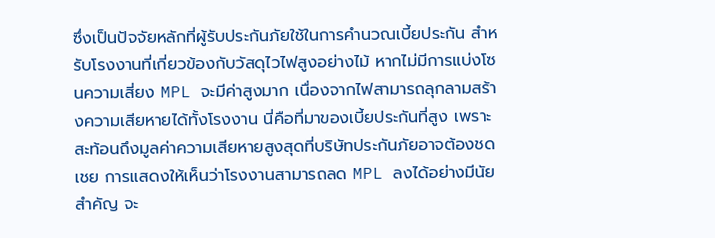ซึ่งเป็นปัจจัยหลักที่ผู้รับประกันภัยใช้ในการคำนวณเบี้ยประกัน สำหรับโรงงานที่เกี่ยวข้องกับวัสดุไวไฟสูงอย่างไม้ หากไม่มีการแบ่งโซนความเสี่ยง MPL จะมีค่าสูงมาก เนื่องจากไฟสามารถลุกลามสร้างความเสียหายได้ทั้งโรงงาน นี่คือที่มาของเบี้ยประกันที่สูง เพราะสะท้อนถึงมูลค่าความเสียหายสูงสุดที่บริษัทประกันภัยอาจต้องชดเชย การแสดงให้เห็นว่าโรงงานสามารถลด MPL ลงได้อย่างมีนัยสำคัญ จะ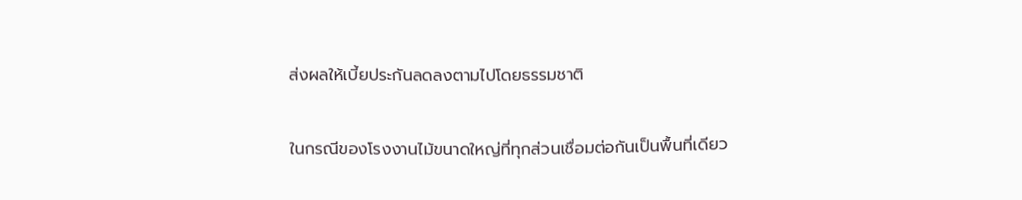ส่งผลให้เบี้ยประกันลดลงตามไปโดยธรรมชาติ

ในกรณีของโรงงานไม้ขนาดใหญ่ที่ทุกส่วนเชื่อมต่อกันเป็นพื้นที่เดียว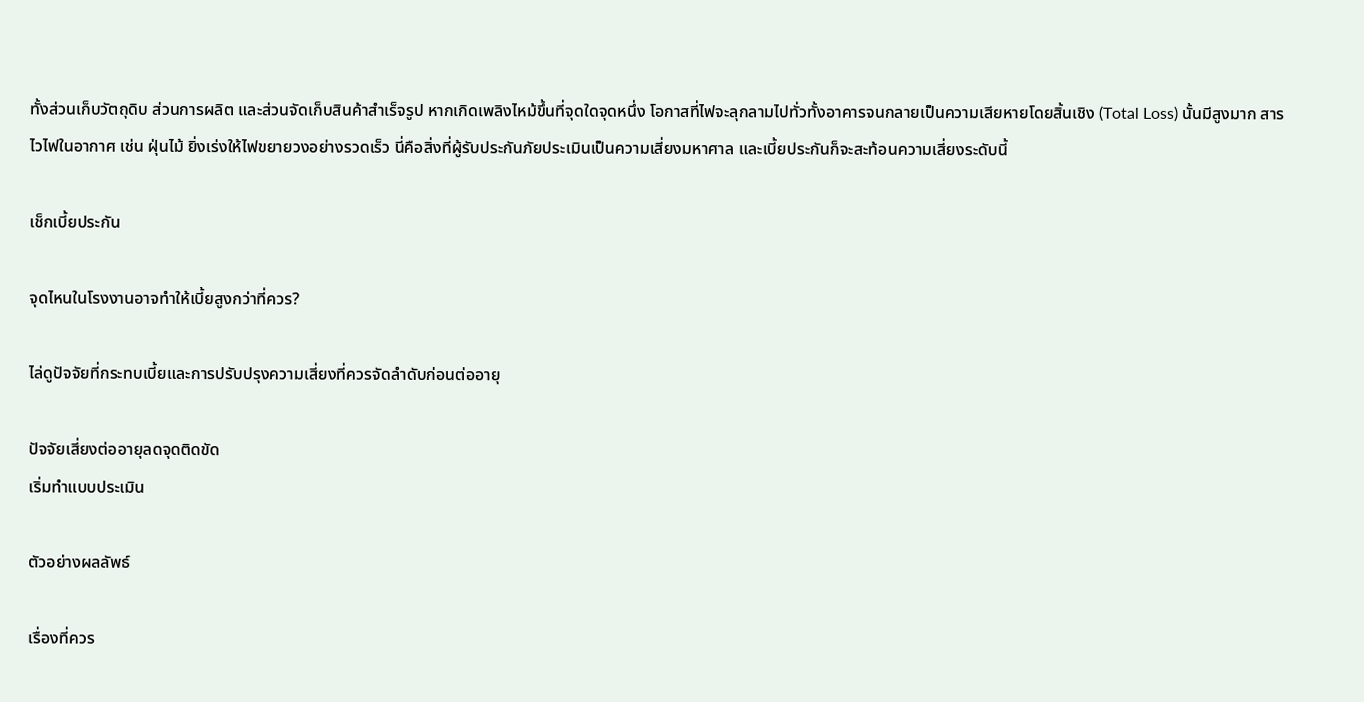ทั้งส่วนเก็บวัตถุดิบ ส่วนการผลิต และส่วนจัดเก็บสินค้าสำเร็จรูป หากเกิดเพลิงไหม้ขึ้นที่จุดใดจุดหนึ่ง โอกาสที่ไฟจะลุกลามไปทั่วทั้งอาคารจนกลายเป็นความเสียหายโดยสิ้นเชิง (Total Loss) นั้นมีสูงมาก สารไวไฟในอากาศ เช่น ฝุ่นไม้ ยิ่งเร่งให้ไฟขยายวงอย่างรวดเร็ว นี่คือสิ่งที่ผู้รับประกันภัยประเมินเป็นความเสี่ยงมหาศาล และเบี้ยประกันก็จะสะท้อนความเสี่ยงระดับนี้

เช็กเบี้ยประกัน

จุดไหนในโรงงานอาจทำให้เบี้ยสูงกว่าที่ควร?

ไล่ดูปัจจัยที่กระทบเบี้ยและการปรับปรุงความเสี่ยงที่ควรจัดลำดับก่อนต่ออายุ

ปัจจัยเสี่ยงต่ออายุลดจุดติดขัด
เริ่มทำแบบประเมิน

ตัวอย่างผลลัพธ์

เรื่องที่ควร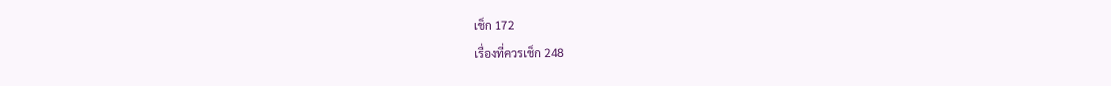เช็ก 172
เรื่องที่ควรเช็ก 248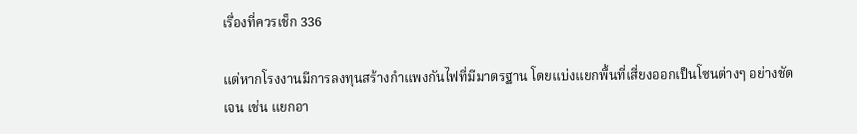เรื่องที่ควรเช็ก 336

แต่หากโรงงานมีการลงทุนสร้างกำแพงกันไฟที่มีมาตรฐาน โดยแบ่งแยกพื้นที่เสี่ยงออกเป็นโซนต่างๆ อย่างชัดเจน เช่น แยกอา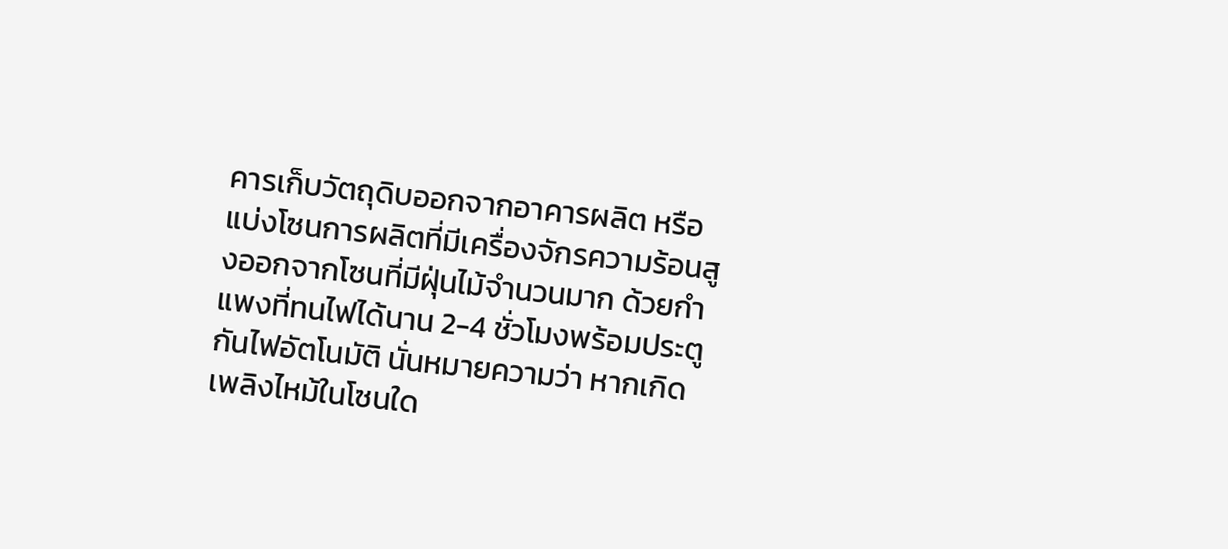คารเก็บวัตถุดิบออกจากอาคารผลิต หรือแบ่งโซนการผลิตที่มีเครื่องจักรความร้อนสูงออกจากโซนที่มีฝุ่นไม้จำนวนมาก ด้วยกำแพงที่ทนไฟได้นาน 2-4 ชั่วโมงพร้อมประตูกันไฟอัตโนมัติ นั่นหมายความว่า หากเกิดเพลิงไหม้ในโซนใด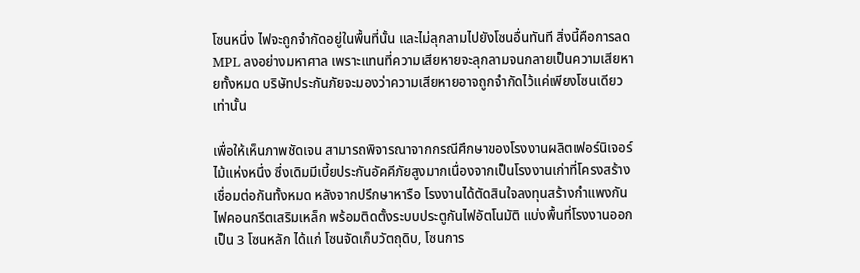โซนหนึ่ง ไฟจะถูกจำกัดอยู่ในพื้นที่นั้น และไม่ลุกลามไปยังโซนอื่นทันที สิ่งนี้คือการลด MPL ลงอย่างมหาศาล เพราะแทนที่ความเสียหายจะลุกลามจนกลายเป็นความเสียหายทั้งหมด บริษัทประกันภัยจะมองว่าความเสียหายอาจถูกจำกัดไว้แค่เพียงโซนเดียวเท่านั้น

เพื่อให้เห็นภาพชัดเจน สามารถพิจารณาจากกรณีศึกษาของโรงงานผลิตเฟอร์นิเจอร์ไม้แห่งหนึ่ง ซึ่งเดิมมีเบี้ยประกันอัคคีภัยสูงมากเนื่องจากเป็นโรงงานเก่าที่โครงสร้างเชื่อมต่อกันทั้งหมด หลังจากปรึกษาหารือ โรงงานได้ตัดสินใจลงทุนสร้างกำแพงกันไฟคอนกรีตเสริมเหล็ก พร้อมติดตั้งระบบประตูกันไฟอัตโนมัติ แบ่งพื้นที่โรงงานออกเป็น 3 โซนหลัก ได้แก่ โซนจัดเก็บวัตถุดิบ, โซนการ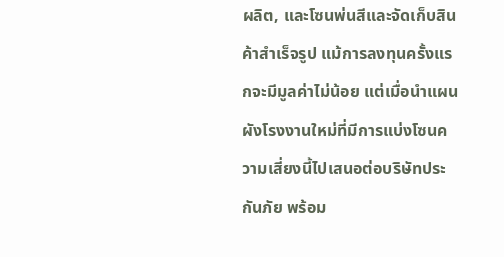ผลิต, และโซนพ่นสีและจัดเก็บสินค้าสำเร็จรูป แม้การลงทุนครั้งแรกจะมีมูลค่าไม่น้อย แต่เมื่อนำแผนผังโรงงานใหม่ที่มีการแบ่งโซนความเสี่ยงนี้ไปเสนอต่อบริษัทประกันภัย พร้อม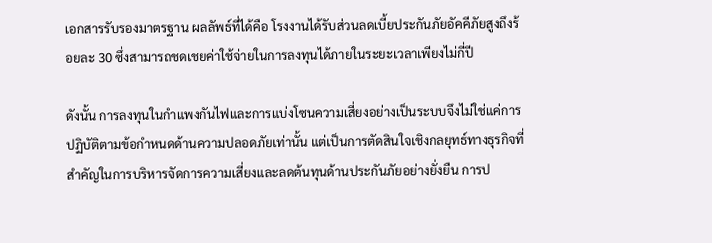เอกสารรับรองมาตรฐาน ผลลัพธ์ที่ได้คือ โรงงานได้รับส่วนลดเบี้ยประกันภัยอัคคีภัยสูงถึงร้อยละ 30 ซึ่งสามารถชดเชยค่าใช้จ่ายในการลงทุนได้ภายในระยะเวลาเพียงไม่กี่ปี

ดังนั้น การลงทุนในกำแพงกันไฟและการแบ่งโซนความเสี่ยงอย่างเป็นระบบจึงไม่ใช่แค่การปฏิบัติตามข้อกำหนดด้านความปลอดภัยเท่านั้น แต่เป็นการตัดสินใจเชิงกลยุทธ์ทางธุรกิจที่สำคัญในการบริหารจัดการความเสี่ยงและลดต้นทุนด้านประกันภัยอย่างยั่งยืน การป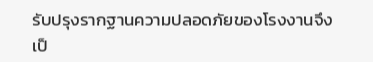รับปรุงรากฐานความปลอดภัยของโรงงานจึงเป็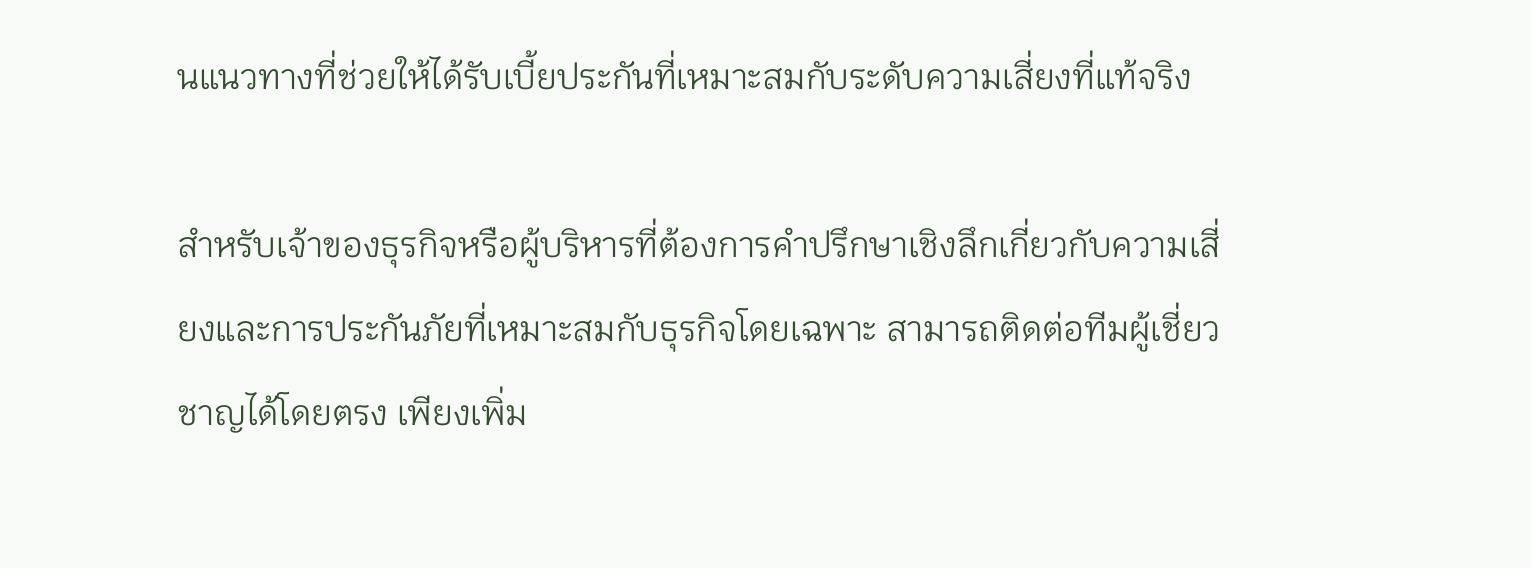นแนวทางที่ช่วยให้ได้รับเบี้ยประกันที่เหมาะสมกับระดับความเสี่ยงที่แท้จริง

สำหรับเจ้าของธุรกิจหรือผู้บริหารที่ต้องการคำปรึกษาเชิงลึกเกี่ยวกับความเสี่ยงและการประกันภัยที่เหมาะสมกับธุรกิจโดยเฉพาะ สามารถติดต่อทีมผู้เชี่ยวชาญได้โดยตรง เพียงเพิ่ม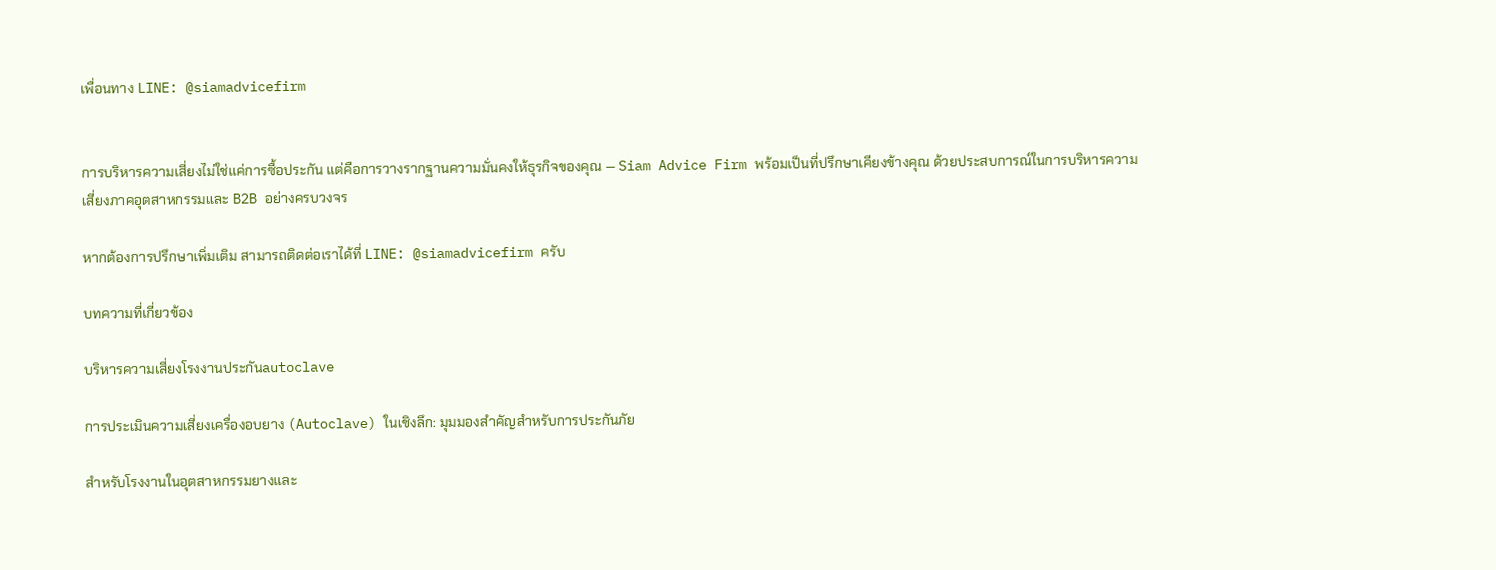เพื่อนทาง LINE: @siamadvicefirm


การบริหารความเสี่ยงไม่ใช่แค่การซื้อประกัน แต่คือการวางรากฐานความมั่นคงให้ธุรกิจของคุณ — Siam Advice Firm พร้อมเป็นที่ปรึกษาเคียงข้างคุณ ด้วยประสบการณ์ในการบริหารความเสี่ยงภาคอุตสาหกรรมและ B2B อย่างครบวงจร

หากต้องการปรึกษาเพิ่มเติม สามารถติดต่อเราได้ที่ LINE: @siamadvicefirm ครับ

บทความที่เกี่ยวข้อง

บริหารความเสี่ยงโรงงานประกันautoclave

การประเมินความเสี่ยงเครื่องอบยาง (Autoclave) ในเชิงลึก: มุมมองสำคัญสำหรับการประกันภัย

สำหรับโรงงานในอุตสาหกรรมยางและ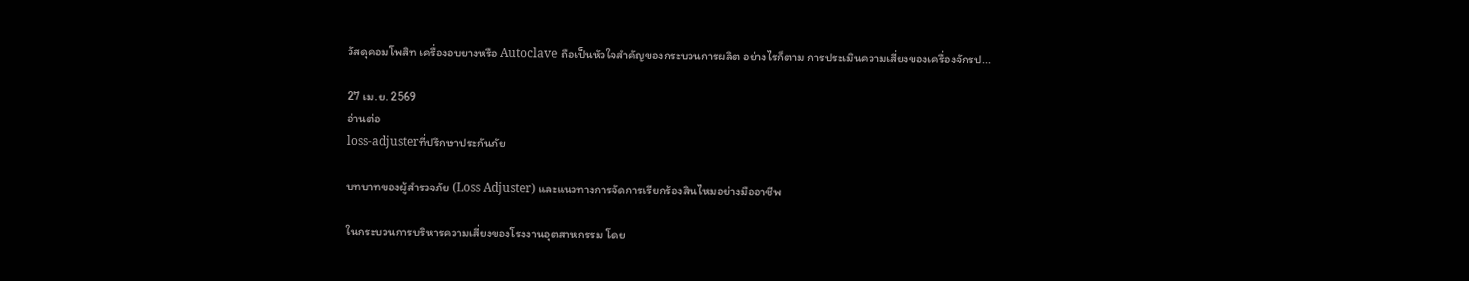วัสดุคอมโพสิท เครื่องอบยางหรือ Autoclave ถือเป็นหัวใจสำคัญของกระบวนการผลิต อย่างไรก็ตาม การประเมินความเสี่ยงของเครื่องจักรป...

27 เม.ย. 2569
อ่านต่อ
loss-adjusterที่ปรึกษาประกันภัย

บทบาทของผู้สำรวจภัย (Loss Adjuster) และแนวทางการจัดการเรียกร้องสินไหมอย่างมืออาชีพ

ในกระบวนการบริหารความเสี่ยงของโรงงานอุตสาหกรรม โดย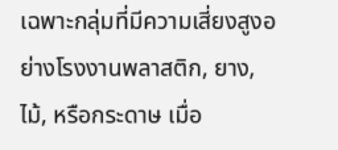เฉพาะกลุ่มที่มีความเสี่ยงสูงอย่างโรงงานพลาสติก, ยาง, ไม้, หรือกระดาษ เมื่อ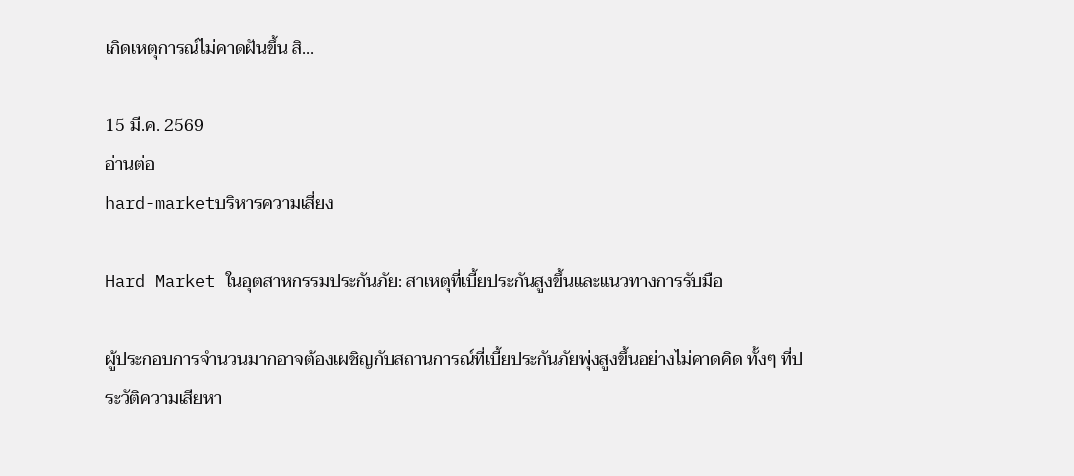เกิดเหตุการณ์ไม่คาดฝันขึ้น สิ...

15 มี.ค. 2569
อ่านต่อ
hard-marketบริหารความเสี่ยง

Hard Market ในอุตสาหกรรมประกันภัย: สาเหตุที่เบี้ยประกันสูงขึ้นและแนวทางการรับมือ

ผู้ประกอบการจำนวนมากอาจต้องเผชิญกับสถานการณ์ที่เบี้ยประกันภัยพุ่งสูงขึ้นอย่างไม่คาดคิด ทั้งๆ ที่ประวัติความเสียหา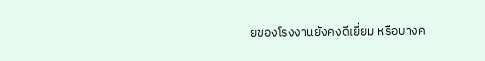ยของโรงงานยังคงดีเยี่ยม หรือบางค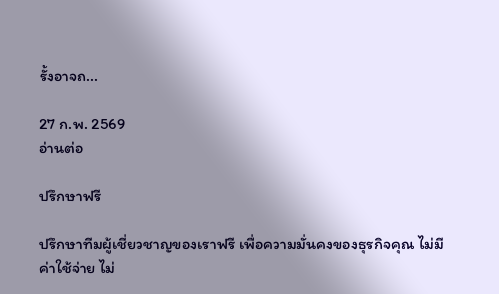รั้งอาจถ...

27 ก.พ. 2569
อ่านต่อ

ปรึกษาฟรี

ปรึกษาทีมผู้เชี่ยวชาญของเราฟรี เพื่อความมั่นคงของธุรกิจคุณ ไม่มีค่าใช้จ่าย ไม่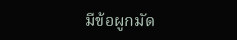มีข้อผูกมัด